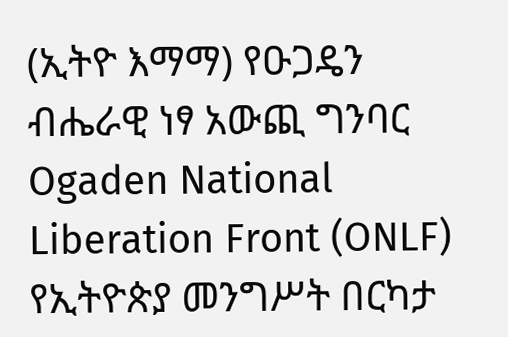(ኢትዮ እማማ) የዑጋዴን ብሔራዊ ነፃ አውጪ ግንባር Ogaden National Liberation Front (ONLF) የኢትዮጵያ መንግሥት በርካታ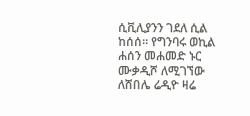ሲቪሊያንን ገደለ ሲል ከሰሰ። የግንባሩ ወኪል ሐሰን መሐመድ ኑር ሙቃዲሾ ለሚገኘው ለሸበሌ ሬዲዮ ዛሬ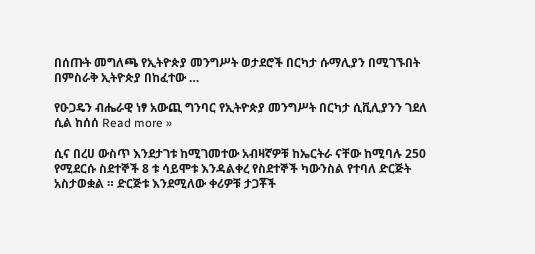በሰጡት መግለጫ የኢትዮጵያ መንግሥት ወታደሮች በርካታ ሱማሊያን በሚገኙበት በምስራቅ ኢትዮጵያ በከፈተው …

የዑጋዴን ብሔራዊ ነፃ አውጪ ግንባር የኢትዮጵያ መንግሥት በርካታ ሲቪሊያንን ገደለ ሲል ከሰሰ Read more »

ሲና በረሀ ውስጥ እንደታገቱ ከሚገመተው አብዛኛዎቹ ከኤርትራ ናቸው ከሚባሉ 250 የሚደርሱ ስደተኞች 8 ቱ ሳይሞቱ እንዳልቀረ የስደተኞች ካውንስል የተባለ ድርጅት አስታወቋል ። ድርጅቱ እንደሚለው ቀሪዎቹ ታጋቾች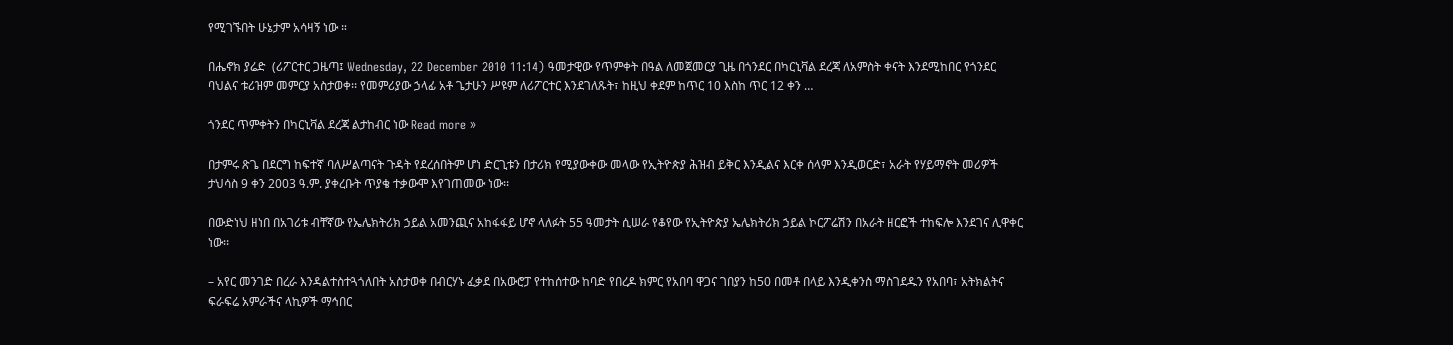የሚገኙበት ሁኔታም አሳዛኝ ነው ።

በሔኖክ ያሬድ  (ሪፖርተር ጋዜጣ፤ Wednesday, 22 December 2010 11:14) ዓመታዊው የጥምቀት በዓል ለመጀመርያ ጊዜ በጎንደር በካርኒቫል ደረጃ ለአምስት ቀናት እንደሚከበር የጎንደር ባህልና ቱሪዝም መምርያ አስታወቀ፡፡ የመምሪያው ኃላፊ አቶ ጌታሁን ሥዩም ለሪፖርተር እንደገለጹት፣ ከዚህ ቀደም ከጥር 10 እስከ ጥር 12 ቀን …

ጎንደር ጥምቀትን በካርኒቫል ደረጃ ልታከብር ነው Read more »

በታምሩ ጽጌ በደርግ ከፍተኛ ባለሥልጣናት ጉዳት የደረሰበትም ሆነ ድርጊቱን በታሪክ የሚያውቀው መላው የኢትዮጵያ ሕዝብ ይቅር እንዲልና እርቀ ሰላም እንዲወርድ፣ አራት የሃይማኖት መሪዎች ታህሳስ 9 ቀን 2003 ዓ.ም. ያቀረቡት ጥያቄ ተቃውሞ እየገጠመው ነው፡፡

በውድነህ ዘነበ በአገሪቱ ብቸኛው የኤሌክትሪክ ኃይል አመንጪና አከፋፋይ ሆኖ ላለፉት 55 ዓመታት ሲሠራ የቆየው የኢትዮጵያ ኤሌክትሪክ ኃይል ኮርፖሬሽን በአራት ዘርፎች ተከፍሎ እንደገና ሊዋቀር ነው፡፡

– አየር መንገድ በረራ እንዳልተስተጓጎለበት አስታወቀ በብርሃኑ ፈቃደ በአውሮፓ የተከሰተው ከባድ የበረዶ ክምር የአበባ ዋጋና ገበያን ከ50 በመቶ በላይ እንዲቀንስ ማስገደዱን የአበባ፣ አትክልትና ፍራፍሬ አምራችና ላኪዎች ማኅበር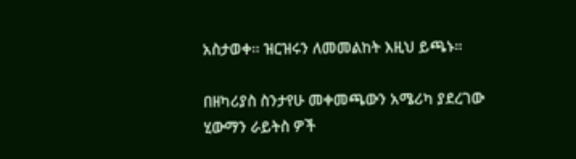አስታወቀ፡፡ ዝርዝሩን ለመመልከት እዚህ ይጫኑ።

በዘካሪያስ ስንታየሁ መቀመጫውን አሜሪካ ያደረገው ሂውማን ራይትስ ዎች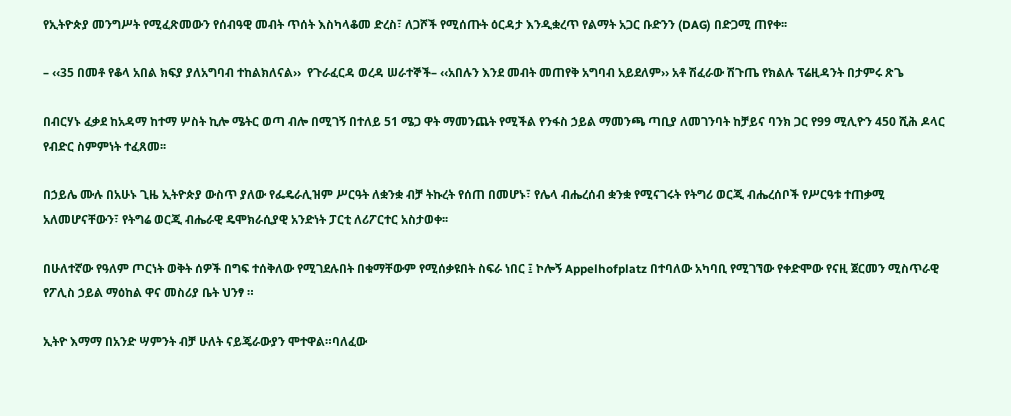የኢትዮጵያ መንግሥት የሚፈጽመውን የሰብዓዊ መብት ጥሰት እስካላቆመ ድረስ፣ ለጋሾች የሚሰጡት ዕርዳታ እንዲቋረጥ የልማት አጋር ቡድንን (DAG) በድጋሚ ጠየቀ፡፡

– ‹‹35 በመቶ የቆላ አበል ክፍያ ያለአግባብ ተከልክለናል››  የጉራፈርዳ ወረዳ ሠራተኞች– ‹‹አበሉን እንደ መብት መጠየቅ አግባብ አይደለም›› አቶ ሽፈራው ሽጉጤ የክልሉ ፕሬዚዳንት በታምሩ ጽጌ

በብርሃኑ ፈቃደ ከአዳማ ከተማ ሦስት ኪሎ ሜትር ወጣ ብሎ በሚገኝ በተለይ 51 ሜጋ ዋት ማመንጨት የሚችል የንፋስ ኃይል ማመንጫ ጣቢያ ለመገንባት ከቻይና ባንክ ጋር የ99 ሚሊዮን 450 ሺሕ ዶላር የብድር ስምምነት ተፈጸመ፡፡

በኃይሌ ሙሉ በአሁኑ ጊዜ ኢትዮጵያ ውስጥ ያለው የፌዴራሊዝም ሥርዓት ለቋንቋ ብቻ ትኩረት የሰጠ በመሆኑ፣ የሌላ ብሔረሰብ ቋንቋ የሚናገሩት የትግሪ ወርጂ ብሔረሰቦች የሥርዓቱ ተጠቃሚ አለመሆናቸውን፣ የትግሬ ወርጂ ብሔራዊ ዴሞክራሲያዊ አንድነት ፓርቲ ለሪፖርተር አስታወቀ፡፡

በሁለተኛው የዓለም ጦርነት ወቅት ሰዎች በግፍ ተሰቅለው የሚገደሉበት በቁማቸውም የሚሰቃዩበት ስፍራ ነበር ፤ ኮሎኝ Appelhofplatz በተባለው አካባቢ የሚገኘው የቀድሞው የናዚ ጀርመን ሚስጥራዊ የፖሊስ ኃይል ማዕከል ዋና መስሪያ ቤት ህንፃ ።

ኢትዮ እማማ በአንድ ሣምንት ብቻ ሁለት ናይጄራውያን ሞተዋል።ባለፈው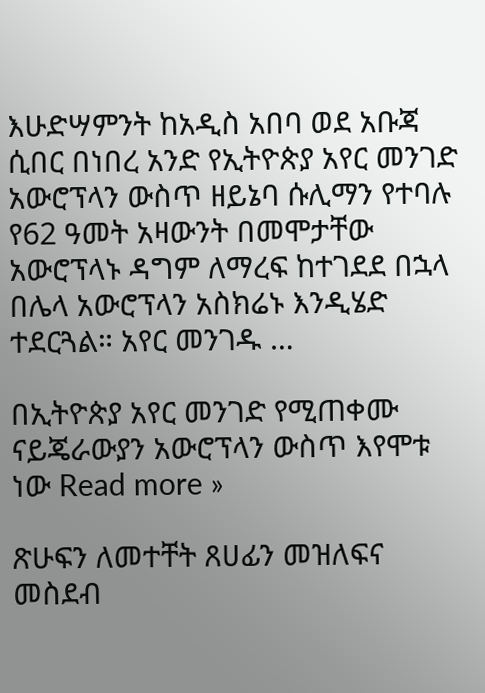እሁድሣምንት ከአዲስ አበባ ወደ አቡጃ ሲበር በነበረ አንድ የኢትዮጵያ አየር መንገድ አውሮፕላን ውስጥ ዘይኔባ ሱሊማን የተባሉ የ62 ዓመት አዛውንት በመሞታቸው አውሮፕላኑ ዳግም ለማረፍ ከተገደደ በኋላ በሌላ አውሮፕላን አስክሬኑ እንዲሄድ ተደርጓል። አየር መንገዱ …

በኢትዮጵያ አየር መንገድ የሚጠቀሙ ናይጄራውያን አውሮፕላን ውስጥ እየሞቱ ነው Read more »

ጽሁፍን ለመተቸት ጸሀፊን መዝለፍና መስደብ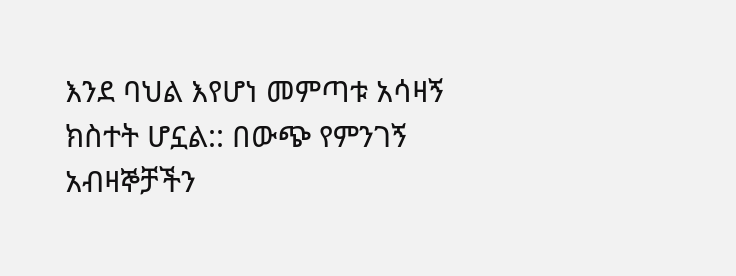እንደ ባህል እየሆነ መምጣቱ አሳዛኝ ክስተት ሆኗል:: በውጭ የምንገኝ አብዛኞቻችን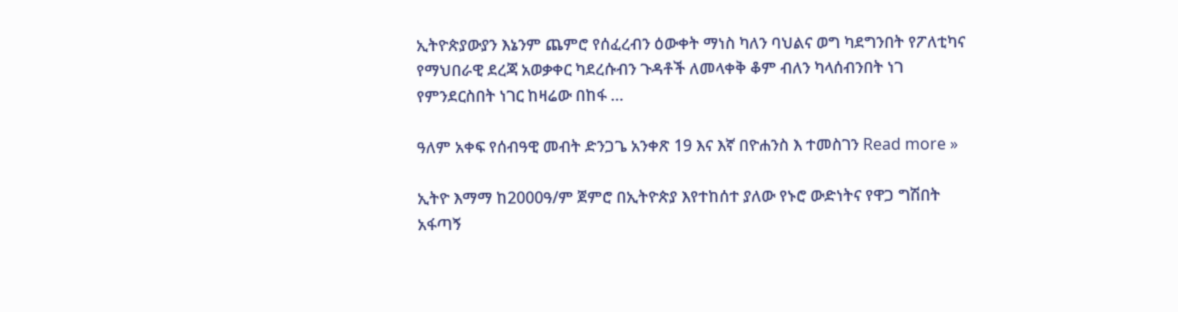ኢትዮጵያውያን እኔንም ጨምሮ የሰፈረብን ዕውቀት ማነስ ካለን ባህልና ወግ ካደግንበት የፖለቲካና የማህበራዊ ደረጃ አወቃቀር ካደረሱብን ጉዳቶች ለመላቀቅ ቆም ብለን ካላሰብንበት ነገ የምንደርስበት ነገር ከዛሬው በከፋ …

ዓለም አቀፍ የሰብዓዊ መብት ድንጋጌ አንቀጽ 19 እና እኛ በዮሐንስ እ ተመስገን Read more »

ኢትዮ እማማ ከ2000ዓ/ም ጀምሮ በኢትዮጵያ እየተከሰተ ያለው የኑሮ ውድነትና የዋጋ ግሽበት አፋጣኝ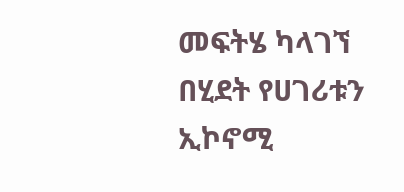መፍትሄ ካላገኘ በሂደት የሀገሪቱን ኢኮኖሚ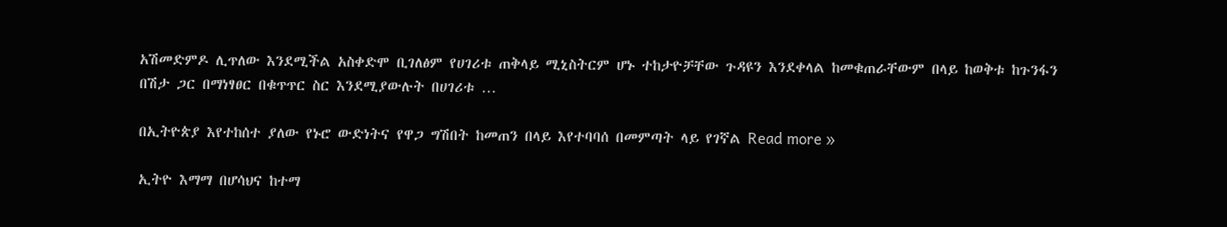አሽመድምዶ ሊጥለው እንደሚችል አስቀድሞ ቢገለፅም የሀገሪቱ ጠቅላይ ሚኒስትርም ሆኑ ተከታዮቻቸው ጉዳዩን እንደቀላል ከመቁጠራቸውም በላይ ከወቅቱ ከጉንፋን በሽታ ጋር በማነፃፀር በቁጥጥር ስር እንደሚያውሉት በሀገሪቱ …

በኢትዮጵያ እየተከሰተ ያለው የኑሮ ውድነትና የዋጋ ግሽበት ከመጠን በላይ እየተባባሰ በመምጣት ላይ የገኛል Read more »

ኢትዮ እማማ በሆሳህና ከተማ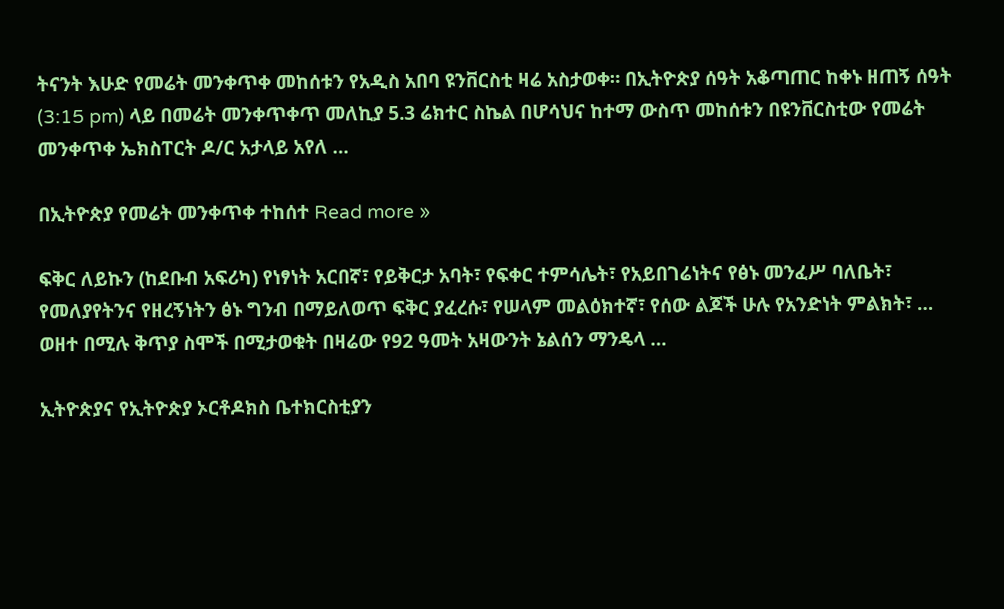ትናንት እሁድ የመሬት መንቀጥቀ መከሰቱን የአዲስ አበባ ዩንቨርስቲ ዛሬ አስታወቀ። በኢትዮጵያ ሰዓት አቆጣጠር ከቀኑ ዘጠኝ ሰዓት (3:15 pm) ላይ በመሬት መንቀጥቀጥ መለኪያ 5.3 ሬክተር ስኬል በሆሳህና ከተማ ውስጥ መከሰቱን በዩንቨርስቲው የመሬት መንቀጥቀ ኤክስፐርት ዶ/ር አታላይ አየለ …

በኢትዮጵያ የመሬት መንቀጥቀ ተከሰተ Read more »

ፍቅር ለይኩን (ከደቡብ አፍሪካ) የነፃነት አርበኛ፣ የይቅርታ አባት፣ የፍቀር ተምሳሌት፣ የአይበገሬነትና የፅኑ መንፈሥ ባለቤት፣ የመለያየትንና የዘረኝነትን ፅኑ ግንብ በማይለወጥ ፍቅር ያፈረሱ፣ የሠላም መልዕክተኛ፣ የሰው ልጆች ሁሉ የአንድነት ምልክት፣ … ወዘተ በሚሉ ቅጥያ ስሞች በሚታወቁት በዛሬው የ92 ዓመት አዛውንት ኔልሰን ማንዴላ …

ኢትዮጵያና የኢትዮጵያ ኦርቶዶክስ ቤተክርስቲያን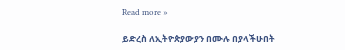Read more »

ይድረስ ለኢትዮጵያውያን በሙሉ በያላችሁበት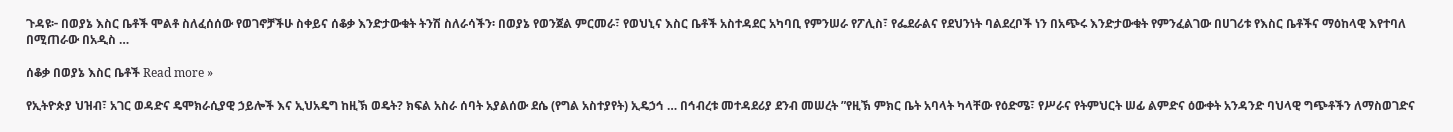ጉዳዩ፦ በወያኔ እስር ቤቶች ሞልቶ ስለፈሰሰው የወገኖቻችሁ ስቀይና ሰቆቃ እንድታውቁት ትንሽ ስለራሳችን፡ በወያኔ የወንጀል ምርመራ፣ የወህኒና እስር ቤቶች አስተዳደር አካባቢ የምንሠራ የፖሊስ፣ የፌደራልና የደህንነት ባልደረቦች ነን በአጭሩ እንድታውቁት የምንፈልገው በሀገሪቱ የእስር ቤቶችና ማዕከላዊ እየተባለ በሚጠራው በአዲስ …

ሰቆቃ በወያኔ እስር ቤቶች Read more »

የኢትዮጵያ ህዝብ፣ አገር ወዳድና ዴሞክራሲያዊ ኃይሎች እና ኢህአዴግ ከዚኽ ወዴት? ክፍል አስራ ሰባት አያልሰው ደሴ (የግል አስተያየት) ኢዴኃኅ … በኅብረቱ መተዳደሪያ ደንብ መሠረት ”የዚኽ ምክር ቤት አባላት ካላቸው የዕድሜ፣ የሥራና የትምህርት ሠፊ ልምድና ዕውቀት አንዳንድ ባህላዊ ግጭቶችን ለማስወገድና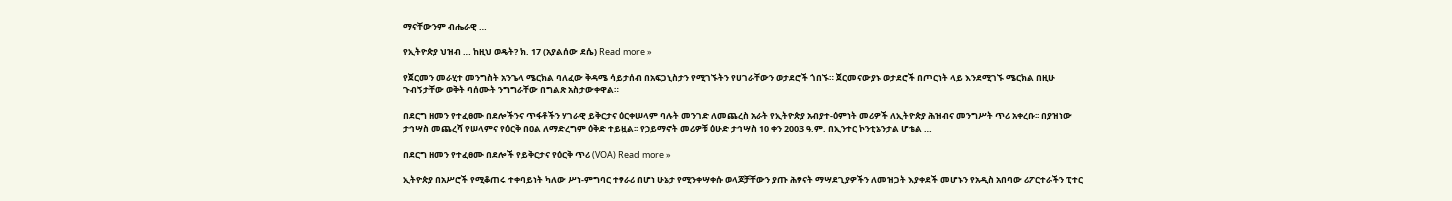ማናቸውንም ብሔራዊ …

የኢትዮጵያ ህዝብ … ከዚህ ወዴት? ክ. 17 (አያልሰው ደሴ) Read more »

የጀርመን መራሂተ መንግስት አንጌላ ሜርክል ባለፈው ቅዳሜ ሳይታሰብ በአፍጋኒስታን የሚገኙትን የሀገራቸውን ወታደሮች ጎበኙ። ጀርመናውያኑ ወታደሮች በጦርነት ላይ እንደሚገኙ ሜርክል በዚሁ ጉብኝታቸው ወቅት ባሰሙት ንግግራቸው በግልጽ አስታውቀዋል።

በደርግ ዘመን የተፈፀሙ በደሎችንና ጥፋቶችን ሃገራዊ ይቅርታና ዕርቀሠላም ባሉት መንገድ ለመጨረስ አራት የኢትዮጵያ አብያተ-ዕምነት መሪዎች ለኢትዮጵያ ሕዝብና መንግሥት ጥሪ አቀረቡ፡፡ በያዝነው ታኅሣስ መጨረሻ የሠላምና የዕርቅ በዐል ለማድረግም ዕቅድ ተይዟል፡፡ የኃይማኖት መሪዎቹ ዕሁድ ታኅሣስ 10 ቀን 2003 ዓ.ም. በኢንተር ኮንቲኔንታል ሆቴል …

በደርግ ዘመን የተፈፀሙ በደሎች የይቅርታና የዕርቅ ጥሪ (VOA) Read more »

ኢትዮጵያ በአሥሮች የሚቆጠሩ ተቀባይነት ካለው ሥነ-ምግባር ተፃራሪ በሆነ ሁኔታ የሚንቀሣቀሱ ወላጆቻቸውን ያጡ ሕፃናት ማሣደጊያዎችን ለመዝጋት እያቀደች መሆኑን የአዲስ አበባው ሪፖርተራችን ፒተር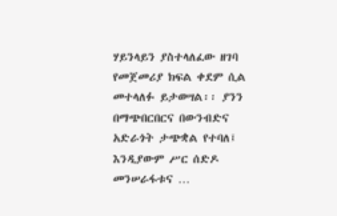ሃይንላይን ያስተላለፈው ዘገባ የመጀመሪያ ክፍል ቀደም ሲል መተላለፉ ይታወሣል፡፡ ያንን በማጭበርበርና በውንብድና አድራጎት ታጭቋል የተባለ፤ እንዲያውም ሥር ሰድዶ መንሠራፋቱና …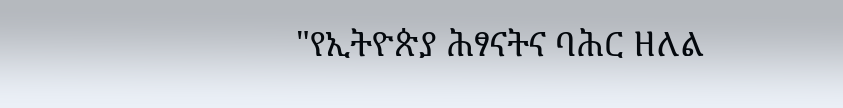"የኢትዮጵያ ሕፃናትና ባሕር ዘለል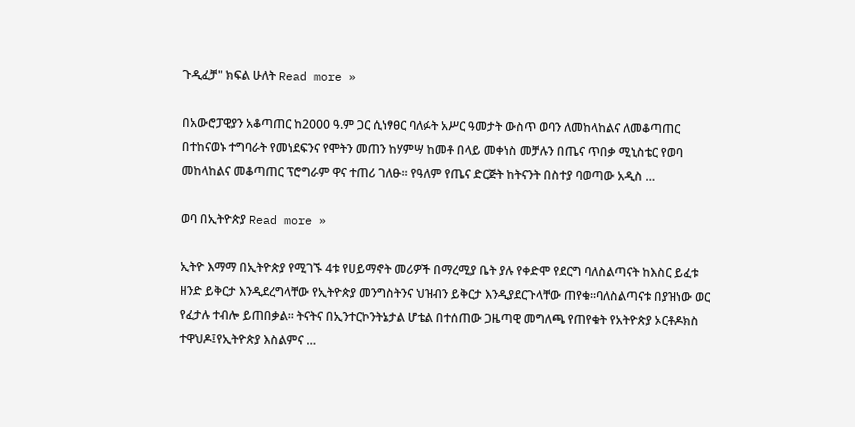ጉዲፈቻ" ክፍል ሁለት Read more »

በአውሮፓዊያን አቆጣጠር ከ2000 ዓ.ም ጋር ሲነፃፀር ባለፉት አሥር ዓመታት ውስጥ ወባን ለመከላከልና ለመቆጣጠር በተከናወኑ ተግባራት የመነደፍንና የሞትን መጠን ከሃምሣ ከመቶ በላይ መቀነስ መቻሉን በጤና ጥበቃ ሚኒስቴር የወባ መከላከልና መቆጣጠር ፕሮግራም ዋና ተጠሪ ገለፁ፡፡ የዓለም የጤና ድርጅት ከትናንት በስተያ ባወጣው አዲስ …

ወባ በኢትዮጵያ Read more »

ኢትዮ እማማ በኢትዮጵያ የሚገኙ 4ቱ የሀይማኖት መሪዎች በማረሚያ ቤት ያሉ የቀድሞ የደርግ ባለስልጣናት ከእስር ይፈቱ ዘንድ ይቅርታ እንዲደረግላቸው የኢትዮጵያ መንግስትንና ህዝብን ይቅርታ እንዲያደርጉላቸው ጠየቁ።ባለስልጣናቱ በያዝነው ወር የፈታሉ ተብሎ ይጠበቃል። ትናትና በኢንተርኮንትኔታል ሆቴል በተሰጠው ጋዜጣዊ መግለጫ የጠየቁት የአትዮጵያ ኦርቶዶክስ ተዋህዶ፤የኢትዮጵያ እስልምና …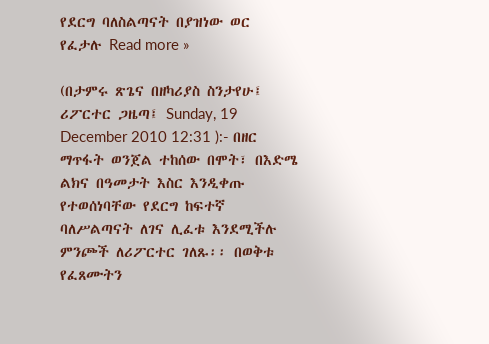የደርግ ባለስልጣናት በያዝነው ወር የፈታሉ Read more »

(በታምሩ ጽጌና በዘካሪያስ ስንታየሁ፤ ሪፖርተር ጋዜጣ፤ Sunday, 19 December 2010 12:31 ):- በዘር ማጥፋት ወንጀል ተከሰው በሞት፣ በእድሜ ልክና በዓመታት እስር እንዲቀጡ የተወሰነባቸው የደርግ ከፍተኛ ባለሥልጣናት ለገና ሊፈቱ እንደሚችሉ ምንጮች ለሪፖርተር ገለጹ፡፡ በወቅቱ የፈጸሙትን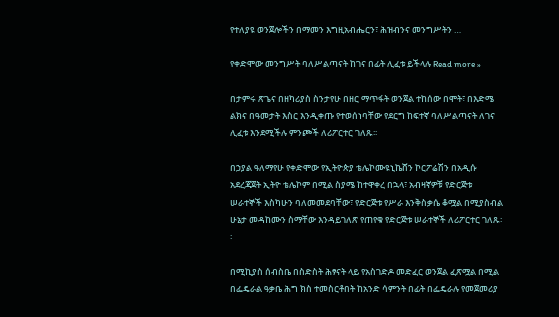የተለያዩ ወንጀሎችን በማመን እግዚአብሔርን፣ ሕዝብንና መንግሥትን …

የቀድሞው መንግሥት ባለሥልጣናት ከገና በፊት ሊፈቱ ይችላሉ Read more »

በታምሩ ጽጌና በዘካሪያስ ስንታየሁ በዘር ማጥፋት ወንጀል ተከሰው በሞት፣ በእድሜ ልክና በዓመታት እስር እንዲቀጡ የተወሰነባቸው የደርግ ከፍተኛ ባለሥልጣናት ለገና ሊፈቱ እንደሚችሉ ምንጮች ለሪፖርተር ገለጹ፡፡

በኃያል ዓለማየሁ የቀድሞው የኢትዮጵያ ቴሌኮሙዩኒኬሸን ኮርፖሬሽን በአዲሱ አደረጃጀት ኢትዮ ቴሌኮም በሚል ስያሜ ከተዋቀረ በኋላ፣ አብዛኛዎቹ የድርጅቱ ሠራተኞች እስካሁን ባለመመደባቸው፣ የድርጅቱ የሥራ እንቅስቃሴ ቆሟል በሚያስብል ሁኔታ መዳከሙን ስማቸው እንዳይገለጽ የጠየቁ የድርጅቱ ሠራተኞች ለሪፖርተር ገለጹ፡፡

በሚኪያስ ሰብስቤ በስድስት ሕፃናት ላይ የአስገድዶ መድፈር ወንጀል ፈጽሟል በሚል በፌዴራል ዓቃቤ ሕግ ክስ ተመስርቶበት ከአንድ ሳምንት በፊት በፌዴራሉ የመጀመሪያ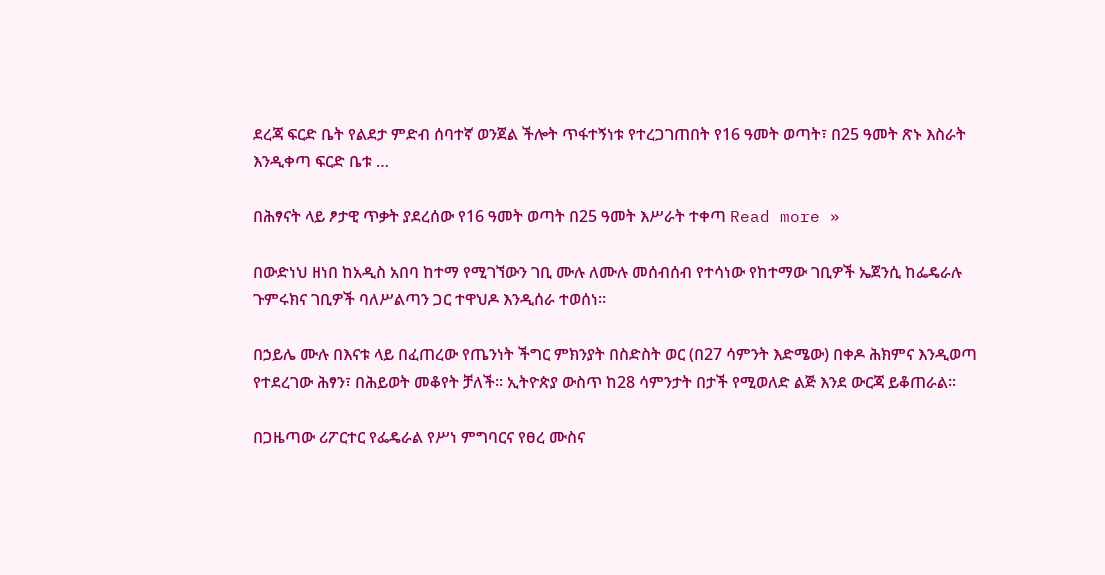ደረጃ ፍርድ ቤት የልደታ ምድብ ሰባተኛ ወንጀል ችሎት ጥፋተኝነቱ የተረጋገጠበት የ16 ዓመት ወጣት፣ በ25 ዓመት ጽኑ እስራት እንዲቀጣ ፍርድ ቤቱ …

በሕፃናት ላይ ፆታዊ ጥቃት ያደረሰው የ16 ዓመት ወጣት በ25 ዓመት እሥራት ተቀጣ Read more »

በውድነህ ዘነበ ከአዲስ አበባ ከተማ የሚገኘውን ገቢ ሙሉ ለሙሉ መሰብሰብ የተሳነው የከተማው ገቢዎች ኤጀንሲ ከፌዴራሉ ጉምሩክና ገቢዎች ባለሥልጣን ጋር ተዋህዶ እንዲሰራ ተወሰነ፡፡

በኃይሌ ሙሉ በእናቱ ላይ በፈጠረው የጤንነት ችግር ምክንያት በስድስት ወር (በ27 ሳምንት እድሜው) በቀዶ ሕክምና እንዲወጣ የተደረገው ሕፃን፣ በሕይወት መቆየት ቻለች፡፡ ኢትዮጵያ ውስጥ ከ28 ሳምንታት በታች የሚወለድ ልጅ እንደ ውርጃ ይቆጠራል፡፡

በጋዜጣው ሪፖርተር የፌዴራል የሥነ ምግባርና የፀረ ሙስና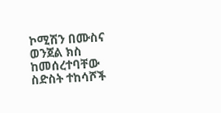ኮሚሽን በሙስና ወንጀል ክስ ከመሰረተባቸው ስድስት ተከሳሾች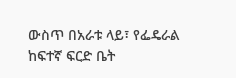ውስጥ በአራቱ ላይ፣ የፌዴራል ከፍተኛ ፍርድ ቤት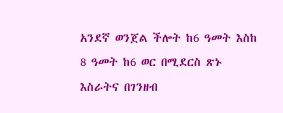አንደኛ ወንጀል ችሎት ከ6 ዓመት እስከ 8 ዓመት ከ6 ወር በሚደርስ ጽኑ እስራትና በገንዘብ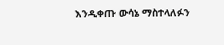እንዲቀጡ ውሳኔ ማስተላለፉን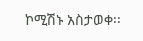ኮሚሽኑ አስታወቀ፡፡